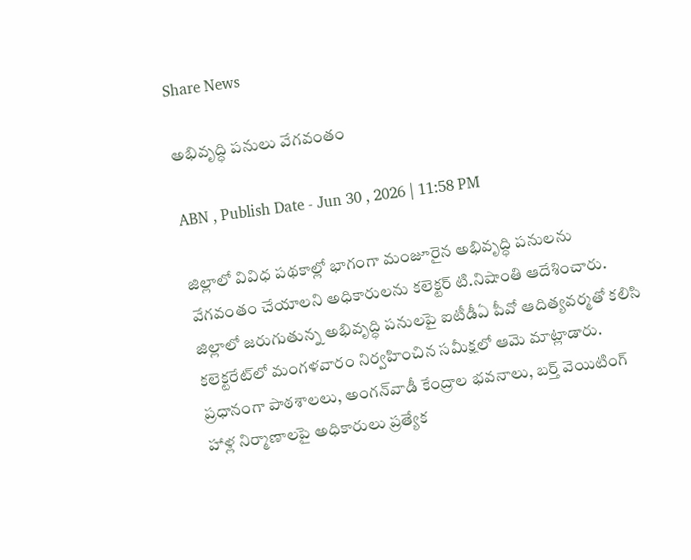Share News

అభివృద్ధి పనులు వేగవంతం

ABN , Publish Date - Jun 30 , 2026 | 11:58 PM

జిల్లాలో వివిధ పథకాల్లో భాగంగా మంజూరైన అభివృద్ధి పనులను వేగవంతం చేయాలని అధికారులను కలెక్టర్‌ టి.నిషాంతి ఆదేశించారు. జిల్లాలో జరుగుతున్న అభివృద్ధి పనులపై ఐటీడీఏ పీవో ఆదిత్యవర్మతో కలిసి కలెక్టరేట్‌లో మంగళవారం నిర్వహించిన సమీక్షలో ఆమె మాట్లాడారు. ప్రధానంగా పాఠశాలలు, అంగన్‌వాడీ కేంద్రాల భవనాలు, బర్త్‌ వెయిటింగ్‌ హాళ్ల నిర్మాణాలపై అధికారులు ప్రత్యేక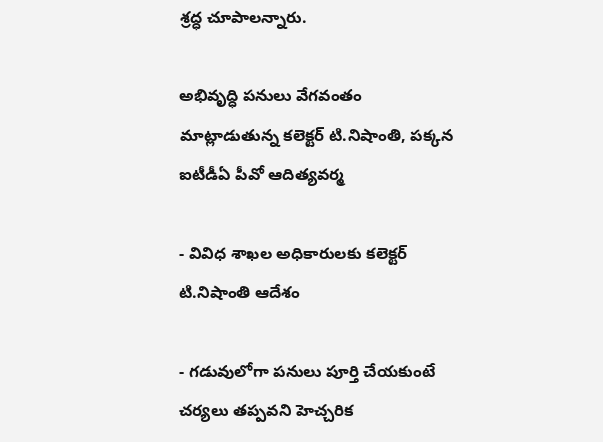శ్రద్ధ చూపాలన్నారు.

అభివృద్ధి పనులు వేగవంతం
మాట్లాడుతున్న కలెక్టర్‌ టి.నిషాంతి, పక్కన ఐటీడీఏ పీవో ఆదిత్యవర్మ

- వివిధ శాఖల అధికారులకు కలెక్టర్‌ టి.నిషాంతి ఆదేశం

- గడువులోగా పనులు పూర్తి చేయకుంటే చర్యలు తప్పవని హెచ్చరిక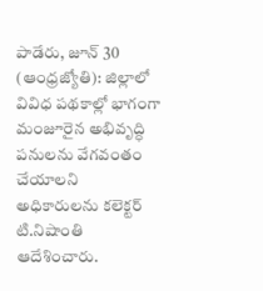పాడేరు, జూన్‌ 30 (ఆంధ్రజ్యోతి): జిల్లాలో వివిధ పథకాల్లో భాగంగా మంజూరైన అభివృద్ధి పనులను వేగవంతం చేయాలని అధికారులను కలెక్టర్‌ టి.నిషాంతి ఆదేశించారు.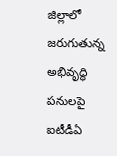జిల్లాలో జరుగుతున్న అభివృద్ధి పనులపై ఐటీడీఏ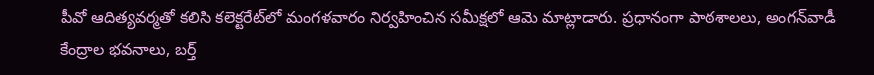పీవో ఆదిత్యవర్మతో కలిసి కలెక్టరేట్‌లో మంగళవారం నిర్వహించిన సమీక్షలో ఆమె మాట్లాడారు. ప్రధానంగా పాఠశాలలు, అంగన్‌వాడీ కేంద్రాల భవనాలు, బర్త్‌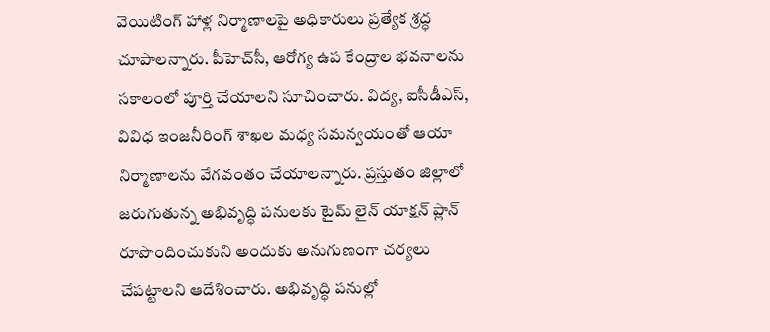వెయిటింగ్‌ హాళ్ల నిర్మాణాలపై అధికారులు ప్రత్యేక శ్రద్ధ చూపాలన్నారు. పీహెచ్‌సీ, ఆరోగ్య ఉప కేంద్రాల భవనాలను సకాలంలో పూర్తి చేయాలని సూచించారు. విద్య, ఐసీడీఎస్‌, వివిధ ఇంజనీరింగ్‌ శాఖల మధ్య సమన్వయంతో ఆయా నిర్మాణాలను వేగవంతం చేయాలన్నారు. ప్రస్తుతం జిల్లాలో జరుగుతున్న అభివృద్ధి పనులకు టైమ్‌ లైన్‌ యాక్షన్‌ ప్లాన్‌ రూపొందించుకుని అందుకు అనుగుణంగా చర్యలు చేపట్టాలని ఆదేశించారు. అభివృద్ధి పనుల్లో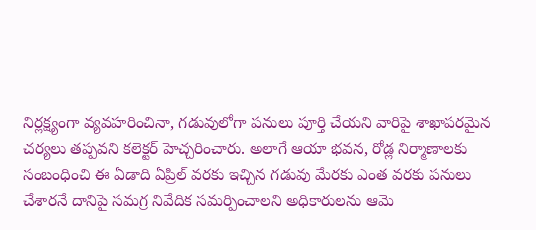నిర్లక్ష్యంగా వ్యవహరించినా, గడువులోగా పనులు పూర్తి చేయని వారిపై శాఖాపరమైన చర్యలు తప్పవని కలెక్టర్‌ హెచ్చరించారు. అలాగే ఆయా భవన, రోడ్ల నిర్మాణాలకు సంబంధించి ఈ ఏడాది ఏప్రిల్‌ వరకు ఇచ్చిన గడువు మేరకు ఎంత వరకు పనులు చేశారనే దానిపై సమగ్ర నివేదిక సమర్పించాలని అధికారులను ఆమె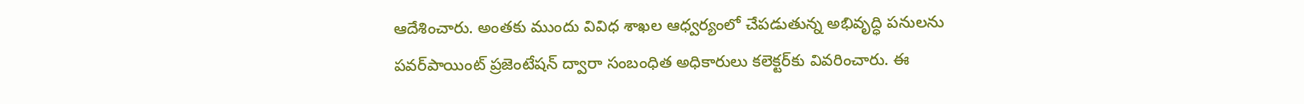ఆదేశించారు. అంతకు ముందు వివిధ శాఖల ఆధ్వర్యంలో చేపడుతున్న అభివృద్ధి పనులను పవర్‌పాయింట్‌ ప్రజెంటేషన్‌ ద్వారా సంబంధిత అధికారులు కలెక్టర్‌కు వివరించారు. ఈ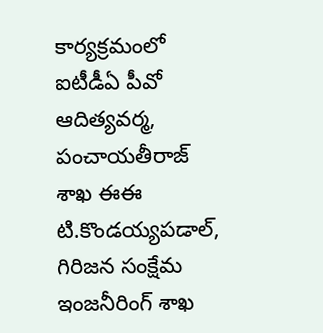కార్యక్రమంలో ఐటీడీఏ పీవో ఆదిత్యవర్మ, పంచాయతీరాజ్‌ శాఖ ఈఈ టి.కొండయ్యపడాల్‌, గిరిజన సంక్షేమ ఇంజనీరింగ్‌ శాఖ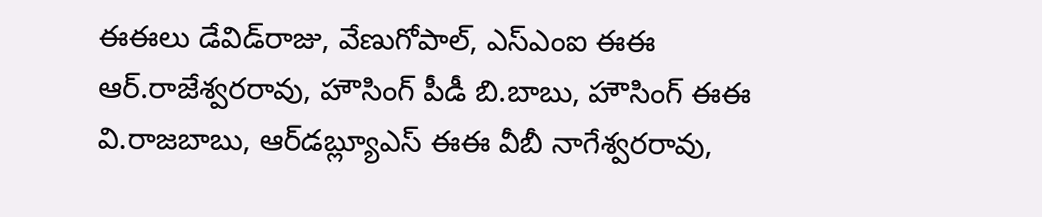ఈఈలు డేవిడ్‌రాజు, వేణుగోపాల్‌, ఎస్‌ఎంఐ ఈఈ ఆర్‌.రాజేశ్వరరావు, హౌసింగ్‌ పీడీ బి.బాబు, హౌసింగ్‌ ఈఈ వి.రాజబాబు, ఆర్‌డబ్ల్యూఎస్‌ ఈఈ వీబీ నాగేశ్వరరావు,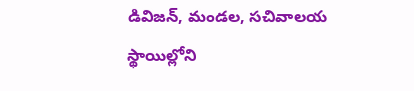డివిజన్‌, మండల, సచివాలయ స్థాయిల్లోని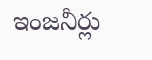ఇంజనీర్లు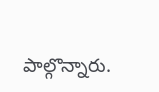పాల్గొన్నారు.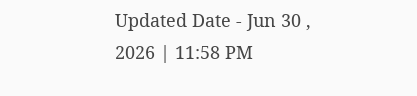Updated Date - Jun 30 , 2026 | 11:58 PM